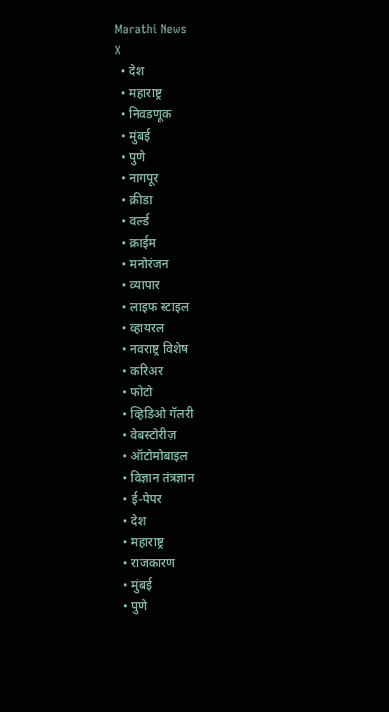Marathi News
X
  • देश
  • महाराष्ट्र
  • निवडणूक
  • मुंबई
  • पुणे
  • नागपूर
  • क्रीडा
  • वर्ल्ड
  • क्राईम
  • मनोरंजन
  • व्यापार
  • लाइफ स्टाइल
  • व्हायरल
  • नवराष्ट्र विशेष
  • करिअर
  • फोटो
  • व्हिडिओ गॅलरी
  • वेबस्टोरीज़
  • ऑटोमोबाइल
  • विज्ञान तंत्रज्ञान
  • ई-पेपर
  • देश
  • महाराष्ट्र
  • राजकारण
  • मुंबई
  • पुणे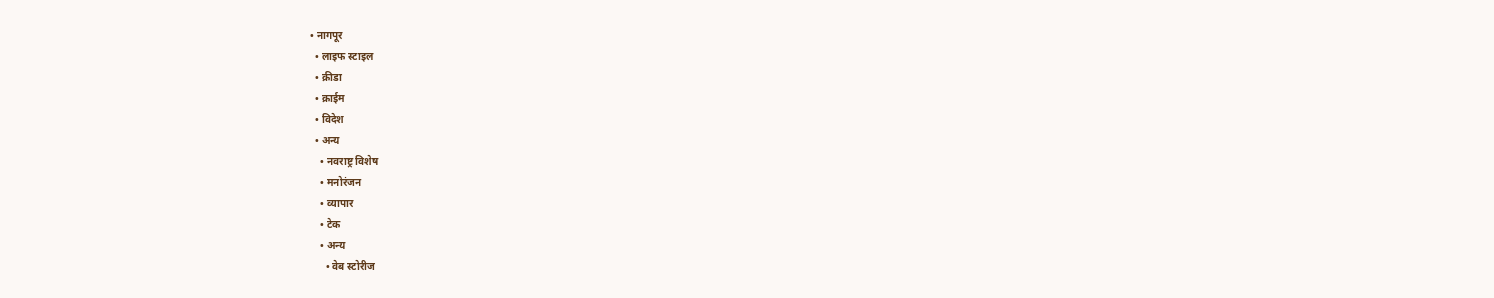• नागपूर
  • लाइफ स्टाइल
  • क्रीडा
  • क्राईम
  • विदेश
  • अन्य
    • नवराष्ट्र विशेष
    • मनोरंजन
    • व्यापार
    • टेक
    • अन्य
      • वेब स्टोरीज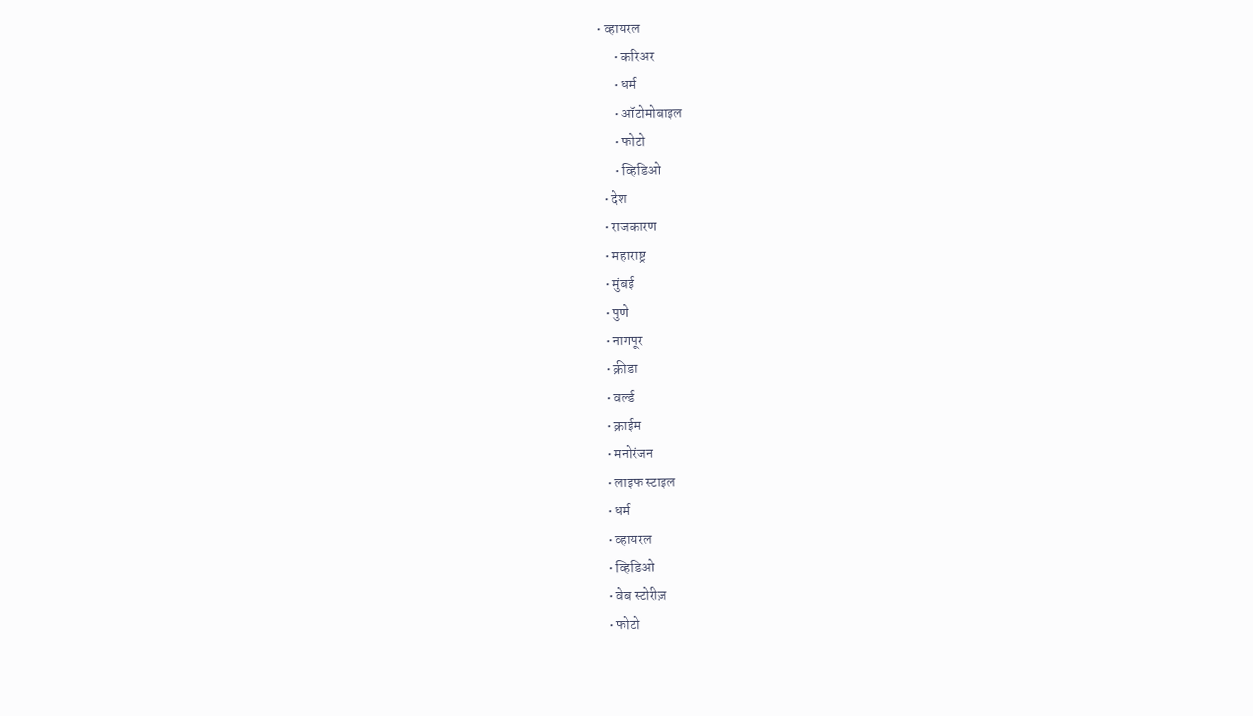• व्हायरल
      • करिअर
      • धर्म
      • ऑटोमोबाइल
      • फोटो
      • व्हिडिओ
  • देश
  • राजकारण
  • महाराष्ट्र
  • मुंबई
  • पुणे
  • नागपूर
  • क्रीडा
  • वर्ल्ड
  • क्राईम
  • मनोरंजन
  • लाइफ स्टाइल
  • धर्म
  • व्हायरल
  • व्हिडिओ
  • वेब स्टोरीज़
  • फोटो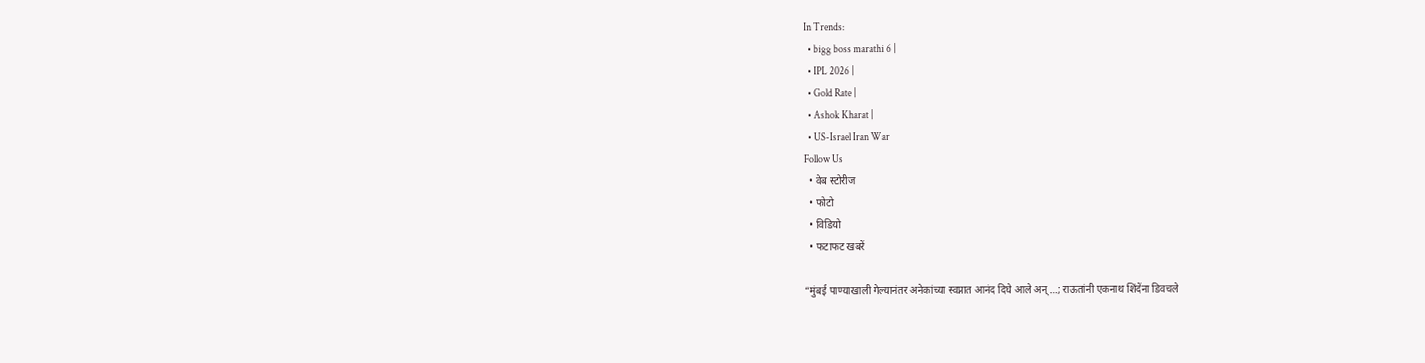In Trends:
  • bigg boss marathi 6 |
  • IPL 2026 |
  • Gold Rate |
  • Ashok Kharat |
  • US-Israel Iran War
Follow Us
  • वेब स्टोरीज
  • फोटो
  • विडियो
  • फटाफट खबरें

“मुंबई पाण्याखाली गेल्यानंतर अनेकांच्या स्वप्नात आनंद दिघे आले अन्…; राऊतांनी एकनाथ शिंदेंना डिवचले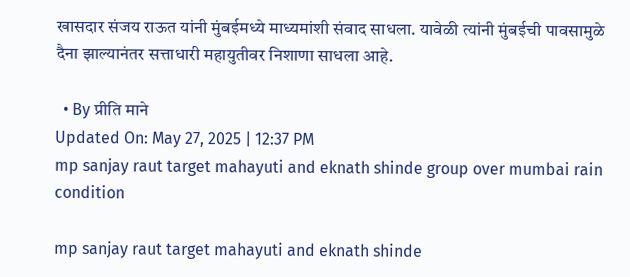खासदार संजय राऊत यांनी मुंबईमध्ये माध्यमांशी संवाद साधला. यावेळी त्यांनी मुंबईची पावसामुळे दैना झाल्यानंतर सत्ताधारी महायुतीवर निशाणा साधला आहे.

  • By प्रीति माने
Updated On: May 27, 2025 | 12:37 PM
mp sanjay raut target mahayuti and eknath shinde group over mumbai rain condition

mp sanjay raut target mahayuti and eknath shinde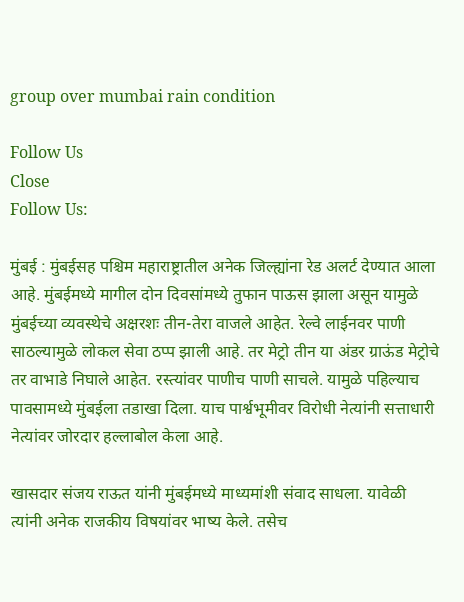group over mumbai rain condition

Follow Us
Close
Follow Us:

मुंबई : मुंबईसह पश्चिम महाराष्ट्रातील अनेक जिल्ह्यांना रेड अलर्ट देण्यात आला आहे. मुंबईमध्ये मागील दोन दिवसांमध्ये तुफान पाऊस झाला असून यामुळे मुंबईच्या व्यवस्थेचे अक्षरशः तीन-तेरा वाजले आहेत. रेल्वे लाईनवर पाणी साठल्यामुळे लोकल सेवा ठप्प झाली आहे. तर मेट्रो तीन या अंडर ग्राऊंड मेट्रोचे तर वाभाडे निघाले आहेत. रस्त्यांवर पाणीच पाणी साचले. यामुळे पहिल्याच पावसामध्ये मुंबईला तडाखा दिला. याच पार्श्वभूमीवर विरोधी नेत्यांनी सत्ताधारी नेत्यांवर जोरदार हल्लाबोल केला आहे.

खासदार संजय राऊत यांनी मुंबईमध्ये माध्यमांशी संवाद साधला. यावेळी त्यांनी अनेक राजकीय विषयांवर भाष्य केले. तसेच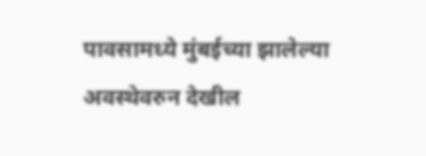पावसामध्ये मुंबईच्या झालेल्या अवस्थेवरुन देखील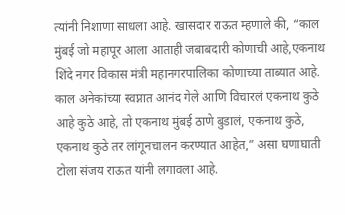त्यांनी निशाणा साधला आहे. खासदार राऊत म्हणाले की, “काल मुंबई जो महापूर आला आताही जबाबदारी कोणाची आहे,एकनाथ शिंदे नगर विकास मंत्री महानगरपालिका कोणाच्या ताब्यात आहे. काल अनेकांच्या स्वप्नात आनंद गेले आणि विचारलं एकनाथ कुठे आहे कुठे आहे, तो एकनाथ मुंबई ठाणे बुडालं, एकनाथ कुठे, एकनाथ कुठे तर लांगूनचालन करण्यात आहेत,” असा घणाघाती टोला संजय राऊत यांनी लगावला आहे.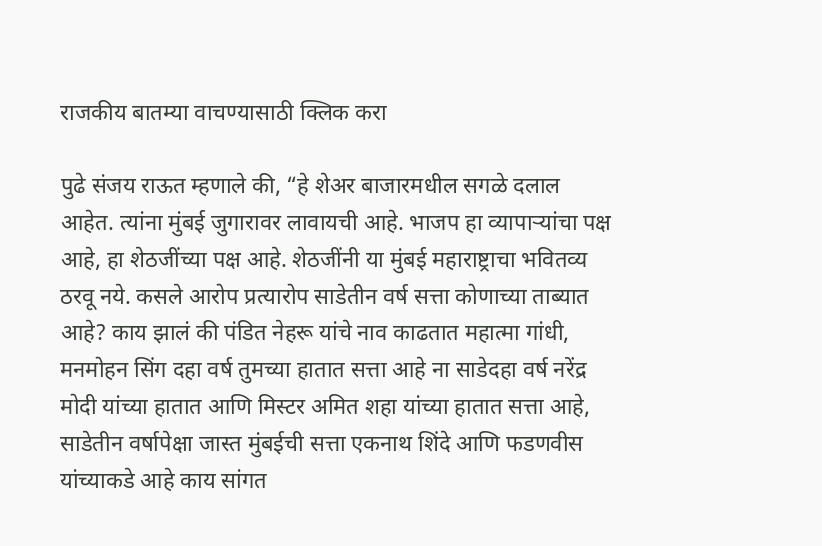राजकीय बातम्या वाचण्यासाठी क्लिक करा

पुढे संजय राऊत म्हणाले की, “हे शेअर बाजारमधील सगळे दलाल आहेत. त्यांना मुंबई जुगारावर लावायची आहे. भाजप हा व्यापाऱ्यांचा पक्ष आहे, हा शेठजींच्या पक्ष आहे. शेठजींनी या मुंबई महाराष्ट्राचा भवितव्य ठरवू नये. कसले आरोप प्रत्यारोप साडेतीन वर्ष सत्ता कोणाच्या ताब्यात आहे? काय झालं की पंडित नेहरू यांचे नाव काढतात महात्मा गांधी, मनमोहन सिंग दहा वर्ष तुमच्या हातात सत्ता आहे ना साडेदहा वर्ष नरेंद्र मोदी यांच्या हातात आणि मिस्टर अमित शहा यांच्या हातात सत्ता आहे, साडेतीन वर्षापेक्षा जास्त मुंबईची सत्ता एकनाथ शिंदे आणि फडणवीस यांच्याकडे आहे काय सांगत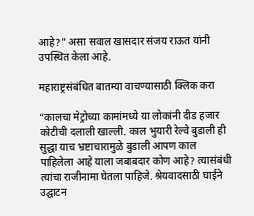आहे?” असा सवाल खासदार संजय राऊत यांनी उपस्थित केला आहे.

महाराष्ट्रसंबंधित बातम्या वाचण्यासाठी क्लिक करा

“कालचा मेट्रोच्या कामांमध्ये या लोकांनी दीड हजार कोटीची दलाली खाल्ली. काल भुयारी रेल्वे बुडाली ही सुद्धा याच भ्रष्टाचारामुळे बुडाली आपण काल पाहिलेला आहे याला जबाबदार कोण आहे? त्यासंबंधी त्यांचा राजीनामा घेतला पाहिजे. श्रेयवादसाठी घाईने उद्घाटन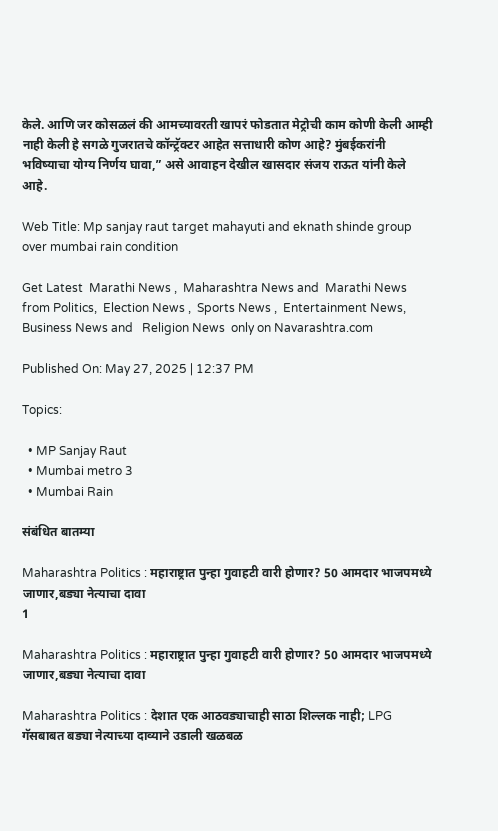केले. आणि जर कोसळलं की आमच्यावरती खापरं फोडतात मेट्रोची काम कोणी केली आम्ही नाही केली हे सगळे गुजरातचे कॉन्ट्रॅक्टर आहेत सत्ताधारी कोण आहे? मुंबईकरांनी भविष्याचा योग्य निर्णय घावा,” असे आवाहन देखील खासदार संजय राऊत यांनी केले आहे.

Web Title: Mp sanjay raut target mahayuti and eknath shinde group over mumbai rain condition

Get Latest  Marathi News ,  Maharashtra News and  Marathi News from Politics,  Election News ,  Sports News ,  Entertainment News,  Business News and   Religion News  only on Navarashtra.com

Published On: May 27, 2025 | 12:37 PM

Topics:

  • MP Sanjay Raut
  • Mumbai metro 3
  • Mumbai Rain

संबंधित बातम्या

Maharashtra Politics : महाराष्ट्रात पुन्हा गुवाहटी वारी होणार? 50 आमदार भाजपमध्ये जाणार,बड्या नेत्याचा दावा
1

Maharashtra Politics : महाराष्ट्रात पुन्हा गुवाहटी वारी होणार? 50 आमदार भाजपमध्ये जाणार,बड्या नेत्याचा दावा

Maharashtra Politics : देशात एक आठवड्याचाही साठा शिल्लक नाही; LPG गॅसबाबत बड्या नेत्याच्या दाव्याने उडाली खळबळ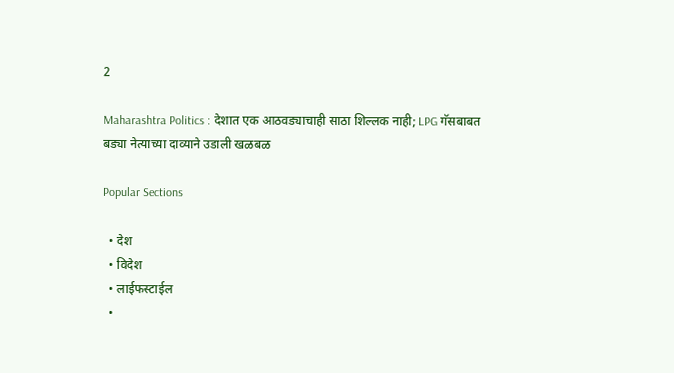2

Maharashtra Politics : देशात एक आठवड्याचाही साठा शिल्लक नाही; LPG गॅसबाबत बड्या नेत्याच्या दाव्याने उडाली खळबळ

Popular Sections

  • देश
  • विदेश
  • लाईफस्टाईल
  •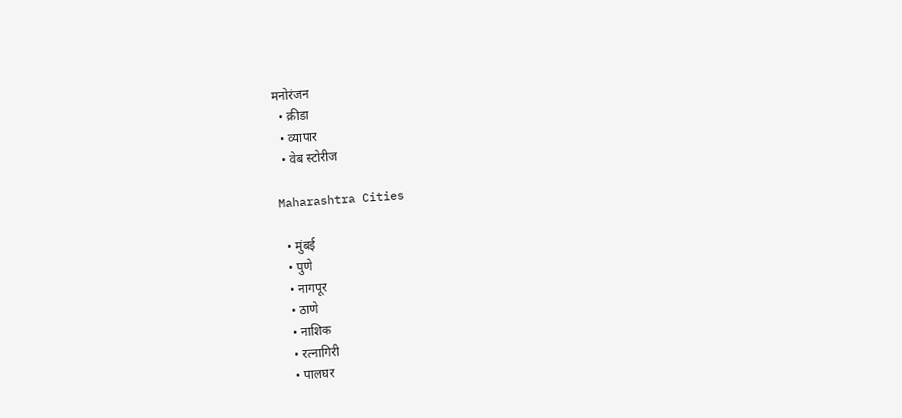मनोरंजन
  • क्रीडा
  • व्यापार
  • वेब स्टोरीज

Maharashtra Cities

  • मुंबई
  • पुणे
  • नागपूर
  • ठाणे
  • नाशिक
  • रत्नागिरी
  • पालघर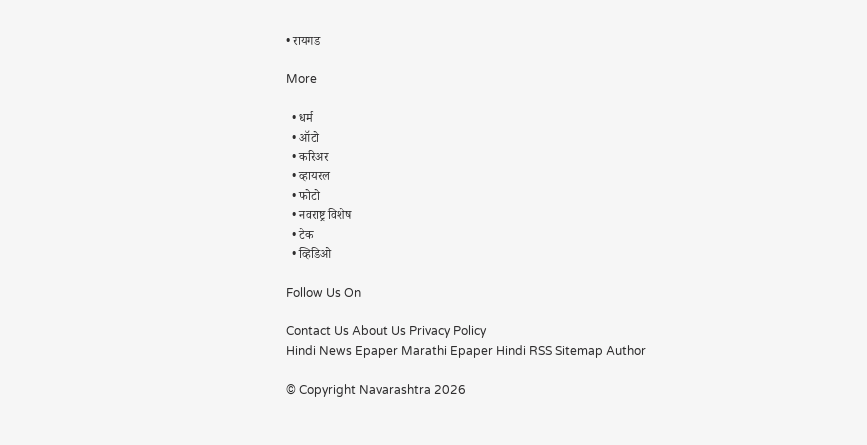• रायगड

More

  • धर्म
  • ऑटो
  • करिअर
  • व्हायरल
  • फोटो
  • नवराष्ट्र विशेष
  • टेक
  • व्हिडिओ

Follow Us On

Contact Us About Us Privacy Policy
Hindi News Epaper Marathi Epaper Hindi RSS Sitemap Author

© Copyright Navarashtra 2026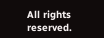All rights reserved.